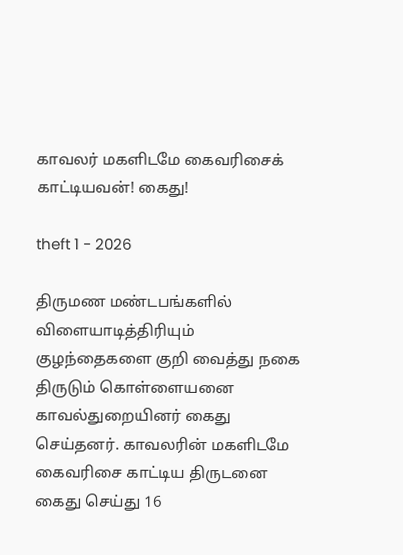காவலர் மகளிடமே கைவரிசைக் காட்டியவன்! கைது!

theft 1 - 2026

திருமண மண்டபங்களில் விளையாடித்திரியும் குழந்தைகளை குறி வைத்து நகை திருடும் கொள்ளையனை காவல்துறையினர் கைது செய்தனர். காவலரின் மகளிடமே கைவரிசை காட்டிய திருடனை கைது செய்து 16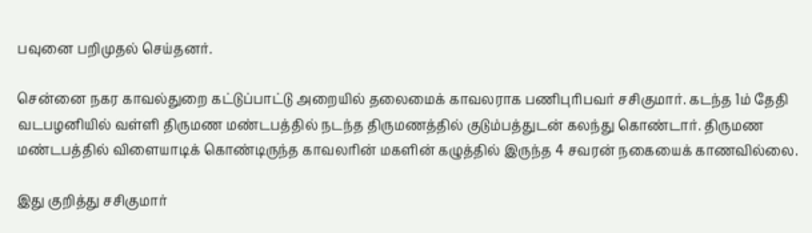பவுனை பறிமுதல் செய்தனர்.

சென்னை நகர காவல்துறை கட்டுப்பாட்டு அறையில் தலைமைக் காவலராக பணிபுரிபவர் சசிகுமார். கடந்த 1ம் தேதி வடபழனியில் வள்ளி திருமண மண்டபத்தில் நடந்த திருமணத்தில் குடும்பத்துடன் கலந்து கொண்டார். திருமண மண்டபத்தில் விளையாடிக் கொண்டிருந்த காவலரின் மகளின் கழுத்தில் இருந்த 4 சவரன் நகையைக் காணவில்லை.

இது குறித்து சசிகுமார்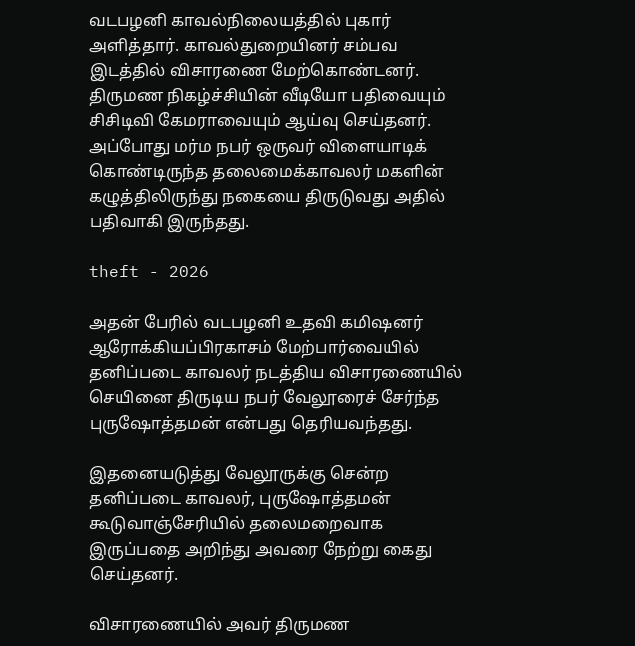வடபழனி காவல்நிலையத்தில் புகார் அளித்தார். காவல்துறையினர் சம்பவ இடத்தில் விசாரணை மேற்கொண்டனர். திருமண நிகழ்ச்சியின் வீடியோ பதிவையும் சிசிடிவி கேமராவையும் ஆய்வு செய்தனர். அப்போது மர்ம நபர் ஒருவர் விளையாடிக் கொண்டிருந்த தலைமைக்காவலர் மகளின் கழுத்திலிருந்து நகையை திருடுவது அதில் பதிவாகி இருந்தது.

theft - 2026

அதன் பேரில் வடபழனி உதவி கமிஷனர் ஆரோக்கியப்பிரகாசம் மேற்பார்வையில் தனிப்படை காவலர் நடத்திய விசாரணையில் செயினை திருடிய நபர் வேலூரைச் சேர்ந்த புருஷோத்தமன் என்பது தெரியவந்தது.

இதனையடுத்து வேலூருக்கு சென்ற தனிப்படை காவலர், புருஷோத்தமன் கூடுவாஞ்சேரியில் தலைமறைவாக இருப்பதை அறிந்து அவரை நேற்று கைது செய்தனர்.

விசாரணையில் அவர் திருமண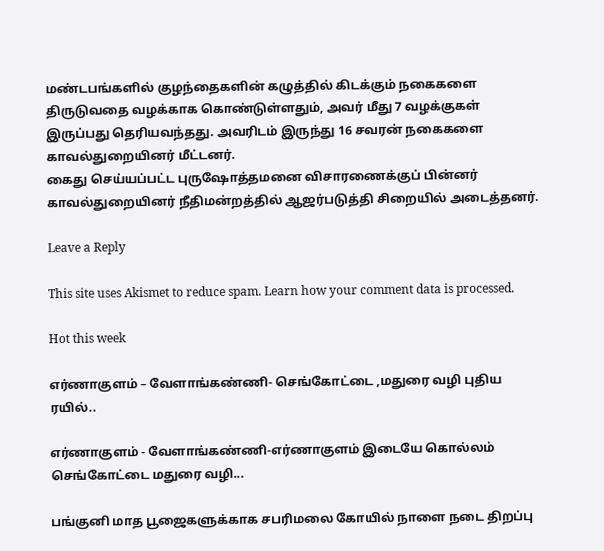மண்டபங்களில் குழந்தைகளின் கழுத்தில் கிடக்கும் நகைகளை திருடுவதை வழக்காக கொண்டுள்ளதும், அவர் மீது 7 வழக்குகள் இருப்பது தெரியவந்தது. அவரிடம் இருந்து 16 சவரன் நகைகளை காவல்துறையினர் மீட்டனர்.
கைது செய்யப்பட்ட புருஷோத்தமனை விசாரணைக்குப் பின்னர் காவல்துறையினர் நீதிமன்றத்தில் ஆஜர்படுத்தி சிறையில் அடைத்தனர்.

Leave a Reply

This site uses Akismet to reduce spam. Learn how your comment data is processed.

Hot this week

எர்ணாகுளம் – வேளாங்கண்ணி- செங்கோட்டை ,மதுரை வழி புதிய ரயில்..

எர்ணாகுளம் - வேளாங்கண்ணி-எர்ணாகுளம் இடையே கொல்லம் செங்கோட்டை மதுரை வழி...

பங்குனி மாத பூஜைகளுக்காக சபரிமலை கோயில் நாளை நடை திறப்பு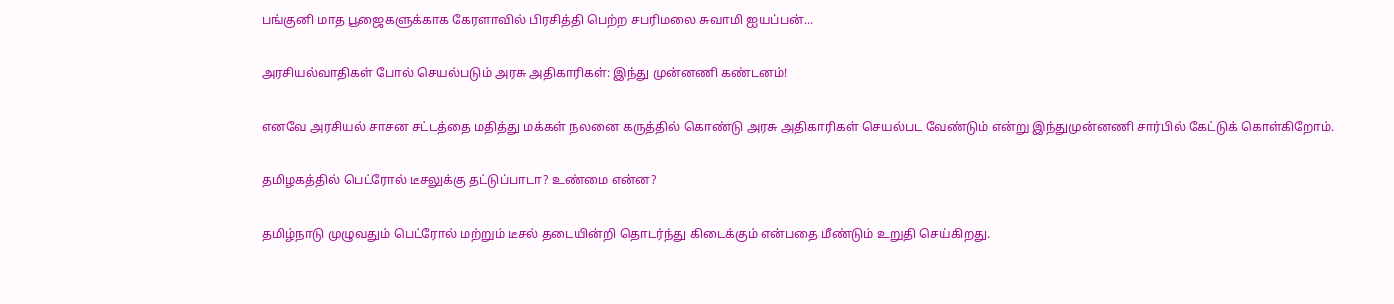பங்குனி மாத பூஜைகளுக்காக கேரளாவில் பிரசித்தி பெற்ற சபரிமலை சுவாமி ஐயப்பன்...

அரசியல்வாதிகள் போல் செயல்படும் அரசு அதிகாரிகள்: இந்து முன்னணி கண்டனம்!

எனவே அரசியல் சாசன சட்டத்தை மதித்து மக்கள் நலனை கருத்தில் கொண்டு அரசு அதிகாரிகள் செயல்பட வேண்டும் என்று இந்துமுன்னணி சார்பில் கேட்டுக் கொள்கிறோம்.

தமிழகத்தில் பெட்ரோல் டீசலுக்கு தட்டுப்பாடா? உண்மை என்ன?

தமிழ்நாடு முழுவதும் பெட்ரோல் மற்றும் டீசல் தடையின்றி தொடர்ந்து கிடைக்கும் என்பதை மீண்டும் உறுதி செய்கிறது.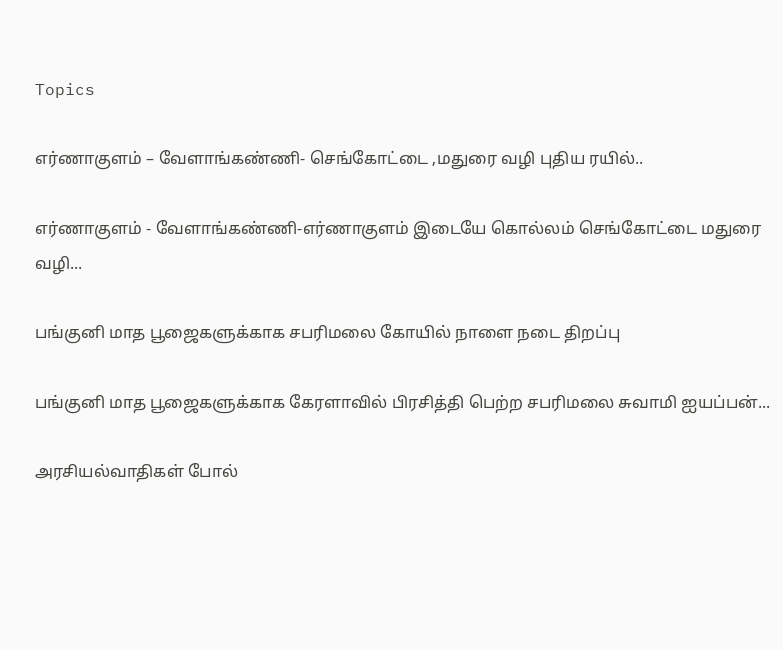Topics

எர்ணாகுளம் – வேளாங்கண்ணி- செங்கோட்டை ,மதுரை வழி புதிய ரயில்..

எர்ணாகுளம் - வேளாங்கண்ணி-எர்ணாகுளம் இடையே கொல்லம் செங்கோட்டை மதுரை வழி...

பங்குனி மாத பூஜைகளுக்காக சபரிமலை கோயில் நாளை நடை திறப்பு

பங்குனி மாத பூஜைகளுக்காக கேரளாவில் பிரசித்தி பெற்ற சபரிமலை சுவாமி ஐயப்பன்...

அரசியல்வாதிகள் போல்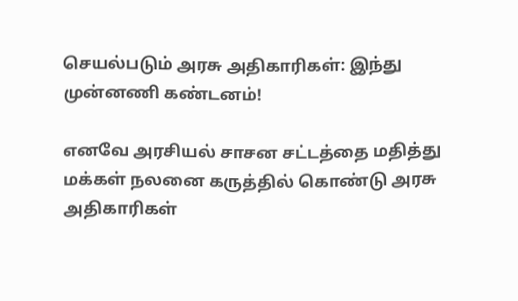செயல்படும் அரசு அதிகாரிகள்: இந்து முன்னணி கண்டனம்!

எனவே அரசியல் சாசன சட்டத்தை மதித்து மக்கள் நலனை கருத்தில் கொண்டு அரசு அதிகாரிகள்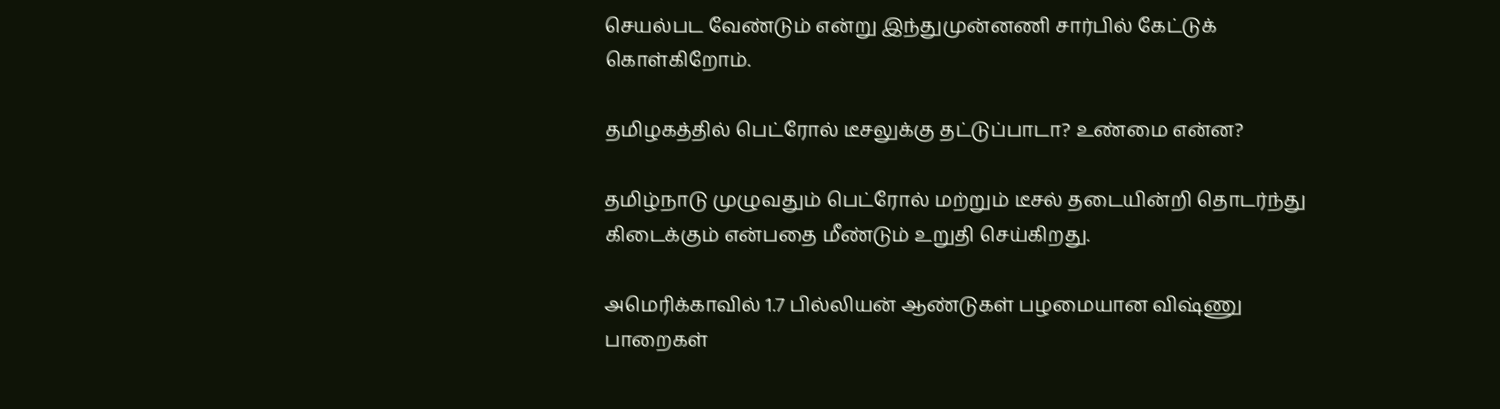செயல்பட வேண்டும் என்று இந்துமுன்னணி சார்பில் கேட்டுக் கொள்கிறோம்.

தமிழகத்தில் பெட்ரோல் டீசலுக்கு தட்டுப்பாடா? உண்மை என்ன?

தமிழ்நாடு முழுவதும் பெட்ரோல் மற்றும் டீசல் தடையின்றி தொடர்ந்து கிடைக்கும் என்பதை மீண்டும் உறுதி செய்கிறது.

அமெரிக்காவில் 1.7 பில்லியன் ஆண்டுகள் பழமையான விஷ்ணு பாறைகள்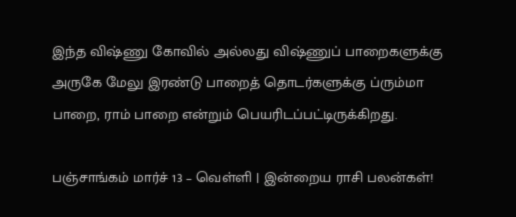இந்த விஷ்ணு கோவில் அல்லது விஷ்ணுப் பாறைகளுக்கு அருகே மேலு இரண்டு பாறைத் தொடர்களுக்கு ப்ரும்மா பாறை, ராம் பாறை என்றும் பெயரிடப்பட்டிருக்கிறது.

பஞ்சாங்கம் மார்ச் 13 – வெள்ளி | இன்றைய ராசி பலன்கள்!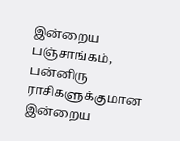இன்றைய பஞ்சாங்கம், பன்னிரு ராசிகளுக்குமான இன்றைய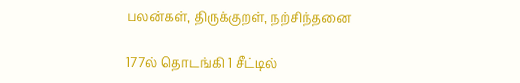பலன்கள், திருக்குறள், நற்சிந்தனை

177ல் தொடங்கி 1 சீட்டில்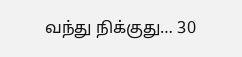வந்து நிக்குது… 30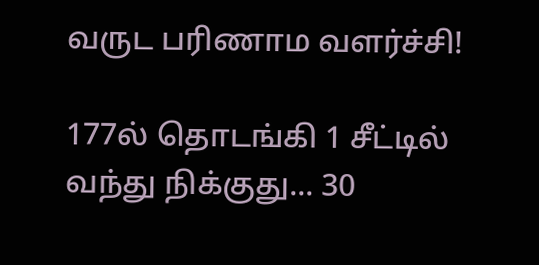வருட பரிணாம வளர்ச்சி!

177ல் தொடங்கி 1 சீட்டில் வந்து நிக்குது... 30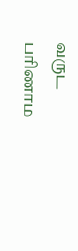வருட பரிணாம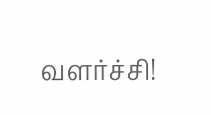வளர்ச்சி!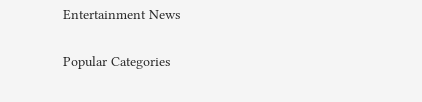Entertainment News

Popular Categories